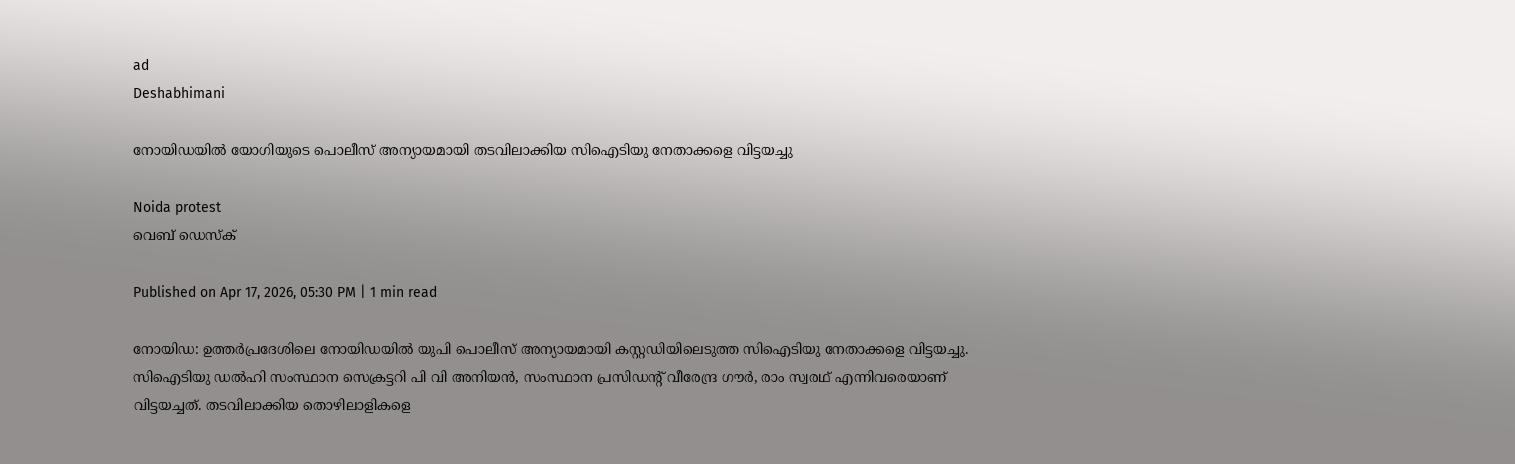ad
Deshabhimani

നോയിഡയിൽ യോഗിയുടെ പൊലീസ് അന്യായമായി തടവിലാക്കിയ സിഐടിയു നേതാക്കളെ വിട്ടയച്ചു

Noida protest
വെബ് ഡെസ്ക്

Published on Apr 17, 2026, 05:30 PM | 1 min read

നോയിഡ: ഉത്തർപ്രദേശിലെ നോയിഡയിൽ യുപി പൊലീസ് അന്യായമായി കസ്റ്റഡിയിലെടുത്ത സിഐടിയു നേതാക്കളെ വിട്ടയച്ചു. സിഐടിയു ഡൽഹി സംസ്ഥാന സെക്രട്ടറി പി വി അനിയൻ, സംസ്ഥാന പ്രസിഡന്റ് വീരേന്ദ്ര ഗൗർ, രാം സ്വരഥ് എന്നിവരെയാണ് വിട്ടയച്ചത്. തടവിലാക്കിയ തൊഴിലാളികളെ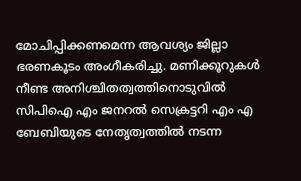മോചിപ്പിക്കണമെന്ന ആവശ്യം ജില്ലാ ഭരണകൂടം അംഗീകരിച്ചു. മണിക്കൂറുകൾ നീണ്ട അനിശ്ചിതത്വത്തിനൊടുവിൽ സിപിഐ എം ജനറൽ സെക്രട്ടറി എം എ ബേബിയുടെ നേതൃത്വത്തിൽ നടന്ന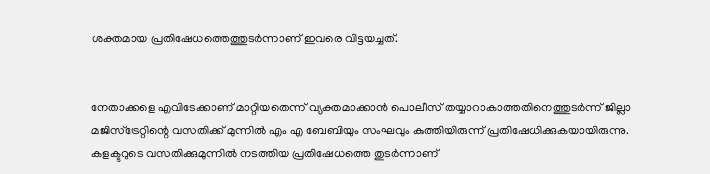ശക്തമായ പ്രതിഷേധത്തെത്തുടർന്നാണ് ഇവരെ വിട്ടയച്ചത്.


നേതാക്കളെ എവിടേക്കാണ് മാറ്റിയതെന്ന് വ്യക്തമാക്കാൻ പൊലീസ് തയ്യാറാകാത്തതിനെത്തുടർന്ന് ജില്ലാ മജിസ്‌ട്രേറ്റിന്റെ വസതിക്ക് മുന്നിൽ എം എ ബേബിയും സംഘവും കുത്തിയിരുന്ന് പ്രതിഷേധിക്കുകയായിരുന്നു. കളക്ടറുടെ വസതിക്കുമുന്നിൽ നടത്തിയ പ്രതിഷേധത്തെ തുടർന്നാണ്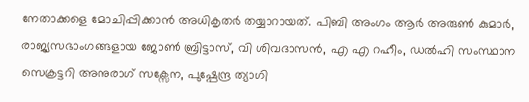നേതാക്കളെ മോചിപ്പിക്കാൻ അധികൃതർ തയ്യാറായത്. പിബി അംഗം ആർ അരുൺ കുമാർ, രാജ്യസഭാംഗങ്ങളായ ജോൺ ബ്രിട്ടാസ്, വി ശിവദാസൻ, എ എ റഹീം, ഡൽഹി സംസ്ഥാന സെക്രട്ടറി അനുരാഗ് സക്സേന, പുഷ്പേന്ദ്ര ത്യാഗി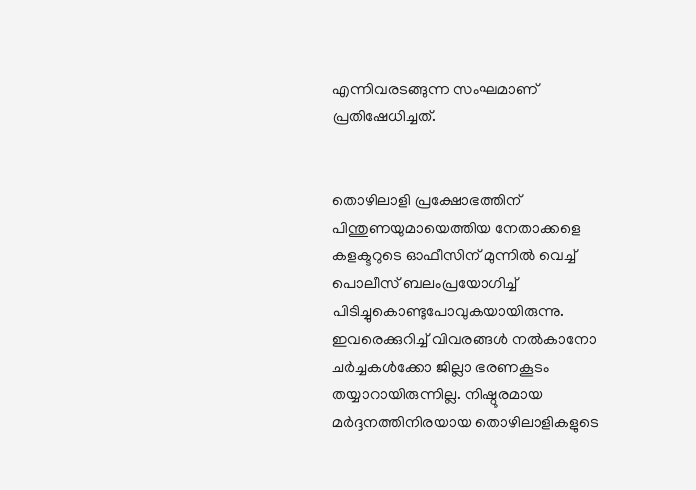എന്നിവരടങ്ങുന്ന സംഘമാണ് പ്രതിഷേധിച്ചത്.


തൊഴിലാളി പ്രക്ഷോഭത്തിന് പിന്തുണയുമായെത്തിയ നേതാക്കളെ കളക്ടറുടെ ഓഫീസിന് മുന്നിൽ വെച്ച് പൊലീസ് ബലംപ്രയോഗിച്ച് പിടിച്ചുകൊണ്ടുപോവുകയായിരുന്നു. ഇവരെക്കുറിച്ച് വിവരങ്ങൾ നൽകാനോ ചർച്ചകൾക്കോ ജില്ലാ ഭരണകൂടം തയ്യാറായിരുന്നില്ല. നിഷ്ഠൂരമായ മർദ്ദനത്തിനിരയായ തൊഴിലാളികളുടെ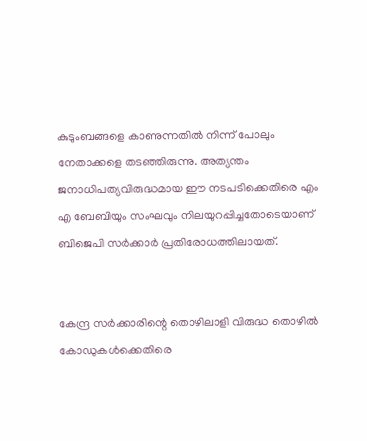കുടുംബങ്ങളെ കാണുന്നതിൽ നിന്ന് പോലും നേതാക്കളെ തടഞ്ഞിരുന്നു. അത്യന്തം ജനാധിപത്യവിരുദ്ധമായ ഈ നടപടിക്കെതിരെ എം എ ബേബിയും സംഘവും നിലയുറപ്പിച്ചതോടെയാണ് ബിജെപി സർക്കാർ പ്രതിരോധത്തിലായത്.


കേന്ദ്ര സർക്കാരിന്റെ തൊഴിലാളി വിരുദ്ധ തൊഴിൽ കോഡുകൾക്കെതിരെ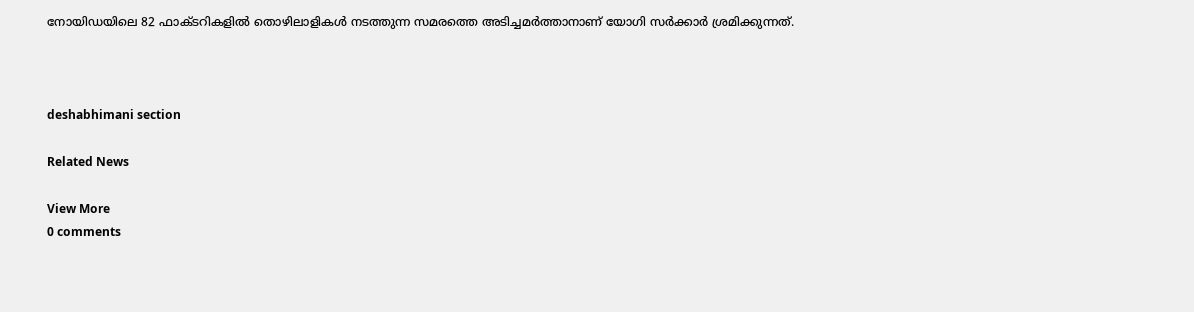നോയിഡയിലെ 82 ഫാക്ടറികളിൽ തൊഴിലാളികൾ നടത്തുന്ന സമരത്തെ അടിച്ചമർത്താനാണ് യോഗി സർക്കാർ ശ്രമിക്കുന്നത്.



deshabhimani section

Related News

View More
0 comments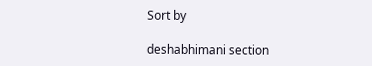Sort by

deshabhimani section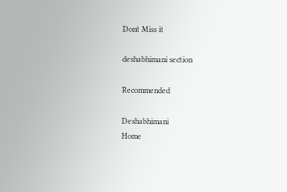Dont Miss it

deshabhimani section

Recommended

Deshabhimani
Home